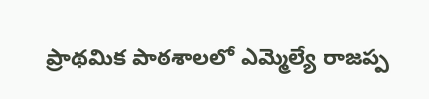ప్రాథమిక పాఠశాలలో ఎమ్మెల్యే రాజప్ప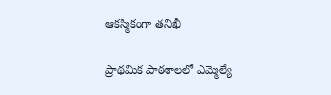ఆకస్మికంగా తనిఖీ

ప్రాథమిక పాఠశాలలో ఎమ్మెల్యే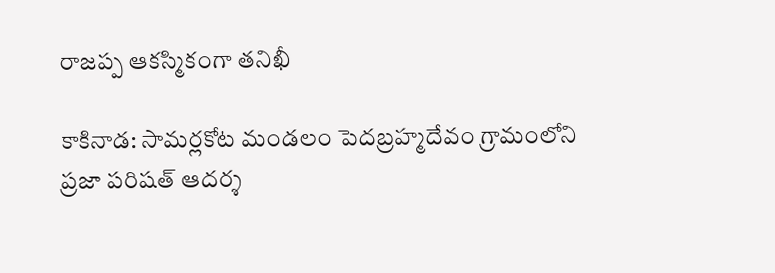రాజప్ప ఆకస్మికంగా తనిఖీ

కాకినాడ: సామర్లకోట మండలం పెదబ్రహ్మదేవం గ్రామంలోని ప్రజా పరిషత్ ఆదర్శ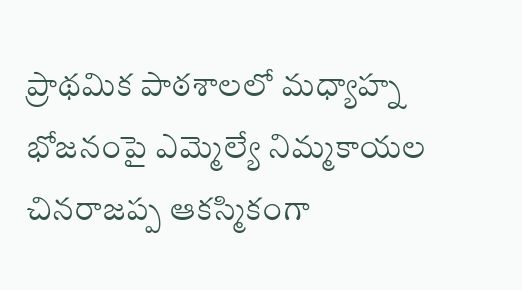ప్రాథమిక పాఠశాలలో మధ్యాహ్న భోజనంపై ఎమ్మెల్యే నిమ్మకాయల చినరాజప్ప ఆకస్మికంగా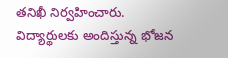తనిఖీ నిర్వహించారు. విద్యార్థులకు అందిస్తున్న భోజన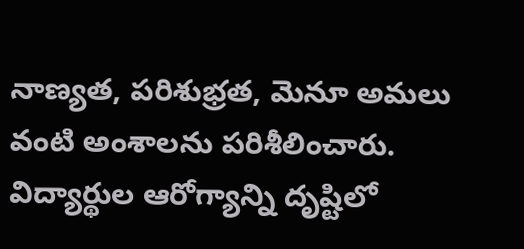నాణ్యత, పరిశుభ్రత, మెనూ అమలు వంటి అంశాలను పరిశీలించారు. విద్యార్థుల ఆరోగ్యాన్ని దృష్టిలో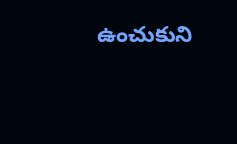ఉంచుకుని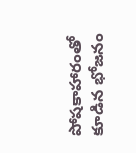పోషకాహారంతో కూడిన భోజనం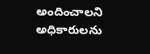అందించాలని అధికారులను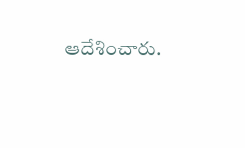ఆదేశించారు.